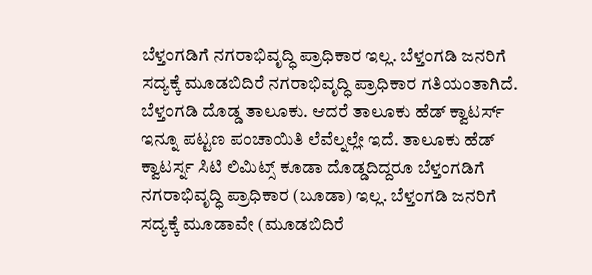ಬೆಳ್ತಂಗಡಿಗೆ ನಗರಾಭಿವೃದ್ಧಿ ಪ್ರಾಧಿಕಾರ ಇಲ್ಲ. ಬೆಳ್ತಂಗಡಿ ಜನರಿಗೆ ಸದ್ಯಕ್ಕೆ ಮೂಡಬಿದಿರೆ ನಗರಾಭಿವೃದ್ಧಿ ಪ್ರಾಧಿಕಾರ ಗತಿಯಂತಾಗಿದೆ.
ಬೆಳ್ತಂಗಡಿ ದೊಡ್ಡ ತಾಲೂಕು. ಆದರೆ ತಾಲೂಕು ಹೆಡ್ ಕ್ವಾಟರ್ಸ್ ಇನ್ನೂ ಪಟ್ಟಣ ಪಂಚಾಯಿತಿ ಲೆವೆಲ್ನಲ್ಲೇ ಇದೆ. ತಾಲೂಕು ಹೆಡ್ ಕ್ವಾಟರ್ಸ್ನ ಸಿಟಿ ಲಿಮಿಟ್ಸ್ ಕೂಡಾ ದೊಡ್ಡದಿದ್ದರೂ ಬೆಳ್ತಂಗಡಿಗೆ ನಗರಾಭಿವೃದ್ಧಿ ಪ್ರಾಧಿಕಾರ (ಬೂಡಾ) ಇಲ್ಲ. ಬೆಳ್ತಂಗಡಿ ಜನರಿಗೆ ಸದ್ಯಕ್ಕೆ ಮೂಡಾವೇ (ಮೂಡಬಿದಿರೆ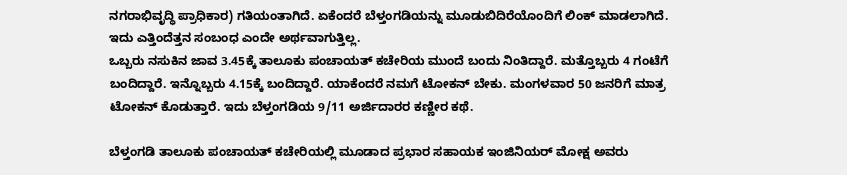ನಗರಾಭಿವೃದ್ಧಿ ಪ್ರಾಧಿಕಾರ) ಗತಿಯಂತಾಗಿದೆ. ಏಕೆಂದರೆ ಬೆಳ್ತಂಗಡಿಯನ್ನು ಮೂಡುಬಿದಿರೆಯೊಂದಿಗೆ ಲಿಂಕ್ ಮಾಡಲಾಗಿದೆ. ಇದು ಎತ್ತಿಂದೆತ್ತನ ಸಂಬಂಧ ಎಂದೇ ಅರ್ಥವಾಗುತ್ತಿಲ್ಲ.
ಒಬ್ಬರು ನಸುಕಿನ ಜಾವ 3.45ಕ್ಕೆ ತಾಲೂಕು ಪಂಚಾಯತ್ ಕಚೇರಿಯ ಮುಂದೆ ಬಂದು ನಿಂತಿದ್ದಾರೆ. ಮತ್ತೊಬ್ಬರು 4 ಗಂಟೆಗೆ ಬಂದಿದ್ದಾರೆ. ಇನ್ನೊಬ್ಬರು 4.15ಕ್ಕೆ ಬಂದಿದ್ದಾರೆ. ಯಾಕೆಂದರೆ ನಮಗೆ ಟೋಕನ್ ಬೇಕು. ಮಂಗಳವಾರ 50 ಜನರಿಗೆ ಮಾತ್ರ ಟೋಕನ್ ಕೊಡುತ್ತಾರೆ. ಇದು ಬೆಳ್ತಂಗಡಿಯ 9/11 ಅರ್ಜಿದಾರರ ಕಣ್ಣೀರ ಕಥೆ.

ಬೆಳ್ತಂಗಡಿ ತಾಲೂಕು ಪಂಚಾಯತ್ ಕಚೇರಿಯಲ್ಲಿ ಮೂಡಾದ ಪ್ರಭಾರ ಸಹಾಯಕ ಇಂಜಿನಿಯರ್ ಮೋಕ್ಷ ಅವರು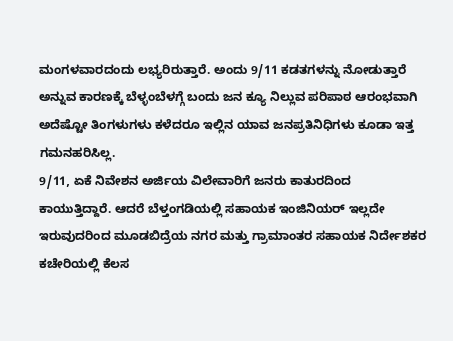ಮಂಗಳವಾರದಂದು ಲಭ್ಯರಿರುತ್ತಾರೆ. ಅಂದು 9/11 ಕಡತಗಳನ್ನು ನೋಡುತ್ತಾರೆ ಅನ್ನುವ ಕಾರಣಕ್ಕೆ ಬೆಳ್ಳಂಬೆಳಗ್ಗೆ ಬಂದು ಜನ ಕ್ಯೂ ನಿಲ್ಲುವ ಪರಿಪಾಠ ಆರಂಭವಾಗಿ ಅದೆಷ್ಟೋ ತಿಂಗಳುಗಳು ಕಳೆದರೂ ಇಲ್ಲಿನ ಯಾವ ಜನಪ್ರತಿನಿಧಿಗಳು ಕೂಡಾ ಇತ್ತ ಗಮನಹರಿಸಿಲ್ಲ.
9/11, ಏಕೆ ನಿವೇಶನ ಅರ್ಜಿಯ ವಿಲೇವಾರಿಗೆ ಜನರು ಕಾತುರದಿಂದ ಕಾಯುತ್ತಿದ್ದಾರೆ. ಆದರೆ ಬೆಳ್ತಂಗಡಿಯಲ್ಲಿ ಸಹಾಯಕ ಇಂಜಿನಿಯರ್ ಇಲ್ಲದೇ ಇರುವುದರಿಂದ ಮೂಡಬಿದ್ರೆಯ ನಗರ ಮತ್ತು ಗ್ರಾಮಾಂತರ ಸಹಾಯಕ ನಿರ್ದೇಶಕರ ಕಚೇರಿಯಲ್ಲಿ ಕೆಲಸ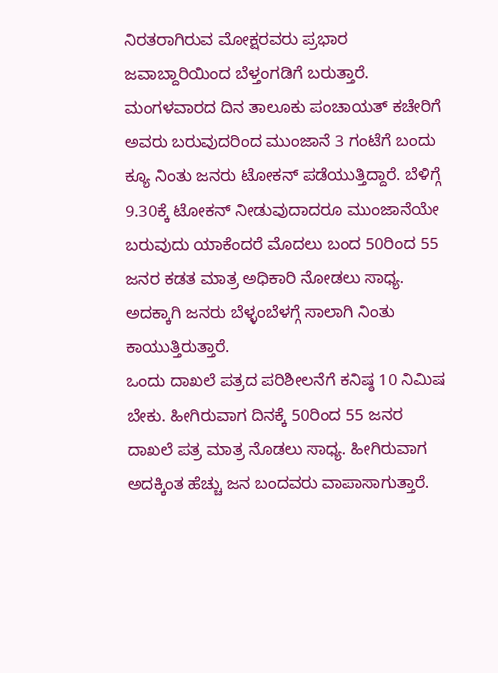ನಿರತರಾಗಿರುವ ಮೋಕ್ಷರವರು ಪ್ರಭಾರ ಜವಾಬ್ದಾರಿಯಿಂದ ಬೆಳ್ತಂಗಡಿಗೆ ಬರುತ್ತಾರೆ. ಮಂಗಳವಾರದ ದಿನ ತಾಲೂಕು ಪಂಚಾಯತ್ ಕಚೇರಿಗೆ ಅವರು ಬರುವುದರಿಂದ ಮುಂಜಾನೆ 3 ಗಂಟೆಗೆ ಬಂದು ಕ್ಯೂ ನಿಂತು ಜನರು ಟೋಕನ್ ಪಡೆಯುತ್ತಿದ್ದಾರೆ. ಬೆಳಿಗ್ಗೆ 9.30ಕ್ಕೆ ಟೋಕನ್ ನೀಡುವುದಾದರೂ ಮುಂಜಾನೆಯೇ ಬರುವುದು ಯಾಕೆಂದರೆ ಮೊದಲು ಬಂದ 50ರಿಂದ 55 ಜನರ ಕಡತ ಮಾತ್ರ ಅಧಿಕಾರಿ ನೋಡಲು ಸಾಧ್ಯ. ಅದಕ್ಕಾಗಿ ಜನರು ಬೆಳ್ಳಂಬೆಳಗ್ಗೆ ಸಾಲಾಗಿ ನಿಂತು ಕಾಯುತ್ತಿರುತ್ತಾರೆ.
ಒಂದು ದಾಖಲೆ ಪತ್ರದ ಪರಿಶೀಲನೆಗೆ ಕನಿಷ್ಠ 10 ನಿಮಿಷ ಬೇಕು. ಹೀಗಿರುವಾಗ ದಿನಕ್ಕೆ 50ರಿಂದ 55 ಜನರ ದಾಖಲೆ ಪತ್ರ ಮಾತ್ರ ನೊಡಲು ಸಾಧ್ಯ. ಹೀಗಿರುವಾಗ ಅದಕ್ಕಿಂತ ಹೆಚ್ಚು ಜನ ಬಂದವರು ವಾಪಾಸಾಗುತ್ತಾರೆ.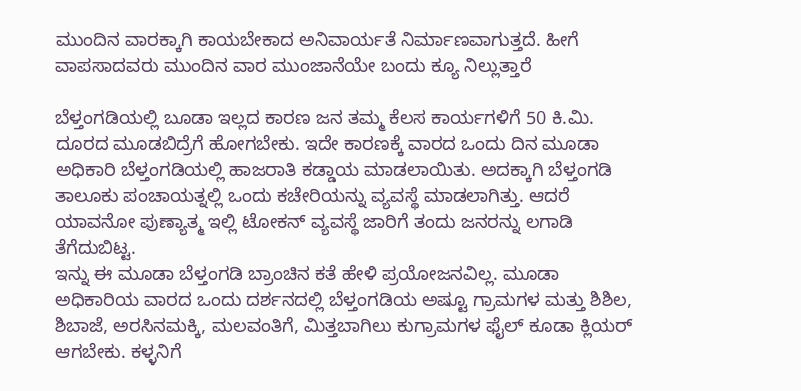ಮುಂದಿನ ವಾರಕ್ಕಾಗಿ ಕಾಯಬೇಕಾದ ಅನಿವಾರ್ಯತೆ ನಿರ್ಮಾಣವಾಗುತ್ತದೆ. ಹೀಗೆ ವಾಪಸಾದವರು ಮುಂದಿನ ವಾರ ಮುಂಜಾನೆಯೇ ಬಂದು ಕ್ಯೂ ನಿಲ್ಲುತ್ತಾರೆ

ಬೆಳ್ತಂಗಡಿಯಲ್ಲಿ ಬೂಡಾ ಇಲ್ಲದ ಕಾರಣ ಜನ ತಮ್ಮ ಕೆಲಸ ಕಾರ್ಯಗಳಿಗೆ 50 ಕಿ.ಮಿ. ದೂರದ ಮೂಡಬಿದ್ರೆಗೆ ಹೋಗಬೇಕು. ಇದೇ ಕಾರಣಕ್ಕೆ ವಾರದ ಒಂದು ದಿನ ಮೂಡಾ ಅಧಿಕಾರಿ ಬೆಳ್ತಂಗಡಿಯಲ್ಲಿ ಹಾಜರಾತಿ ಕಡ್ಡಾಯ ಮಾಡಲಾಯಿತು. ಅದಕ್ಕಾಗಿ ಬೆಳ್ತಂಗಡಿ ತಾಲೂಕು ಪಂಚಾಯತ್ನಲ್ಲಿ ಒಂದು ಕಚೇರಿಯನ್ನು ವ್ಯವಸ್ಥೆ ಮಾಡಲಾಗಿತ್ತು. ಆದರೆ ಯಾವನೋ ಪುಣ್ಯಾತ್ಮ ಇಲ್ಲಿ ಟೋಕನ್ ವ್ಯವಸ್ಥೆ ಜಾರಿಗೆ ತಂದು ಜನರನ್ನು ಲಗಾಡಿ ತೆಗೆದುಬಿಟ್ಟ.
ಇನ್ನು ಈ ಮೂಡಾ ಬೆಳ್ತಂಗಡಿ ಬ್ರಾಂಚಿನ ಕತೆ ಹೇಳಿ ಪ್ರಯೋಜನವಿಲ್ಲ. ಮೂಡಾ ಅಧಿಕಾರಿಯ ವಾರದ ಒಂದು ದರ್ಶನದಲ್ಲಿ ಬೆಳ್ತಂಗಡಿಯ ಅಷ್ಟೂ ಗ್ರಾಮಗಳ ಮತ್ತು ಶಿಶಿಲ, ಶಿಬಾಜೆ, ಅರಸಿನಮಕ್ಕಿ, ಮಲವಂತಿಗೆ, ಮಿತ್ತಬಾಗಿಲು ಕುಗ್ರಾಮಗಳ ಫೈಲ್ ಕೂಡಾ ಕ್ಲಿಯರ್ ಆಗಬೇಕು. ಕಳ್ಳನಿಗೆ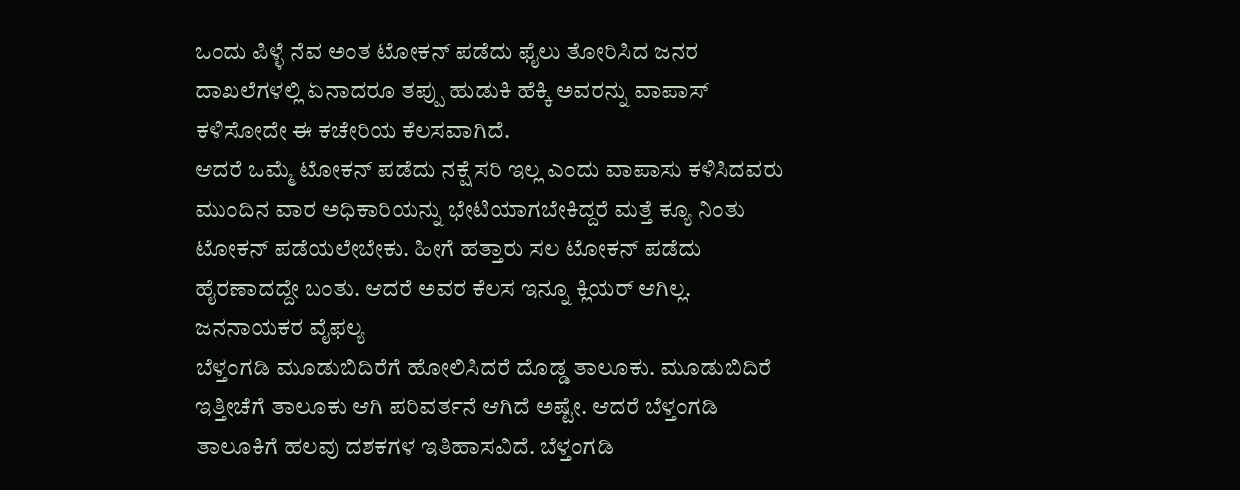ಒಂದು ಪಿಳ್ಳೆ ನೆವ ಅಂತ ಟೋಕನ್ ಪಡೆದು ಫೈಲು ತೋರಿಸಿದ ಜನರ ದಾಖಲೆಗಳಲ್ಲಿ ಏನಾದರೂ ತಪ್ಪು ಹುಡುಕಿ ಹೆಕ್ಕಿ ಅವರನ್ನು ವಾಪಾಸ್ ಕಳಿಸೋದೇ ಈ ಕಚೇರಿಯ ಕೆಲಸವಾಗಿದೆ.
ಆದರೆ ಒಮ್ಮೆ ಟೋಕನ್ ಪಡೆದು ನಕ್ಷೆ ಸರಿ ಇಲ್ಲ ಎಂದು ವಾಪಾಸು ಕಳಿಸಿದವರು ಮುಂದಿನ ವಾರ ಅಧಿಕಾರಿಯನ್ನು ಭೇಟಿಯಾಗಬೇಕಿದ್ದರೆ ಮತ್ತೆ ಕ್ಯೂ ನಿಂತು ಟೋಕನ್ ಪಡೆಯಲೇಬೇಕು. ಹೀಗೆ ಹತ್ತಾರು ಸಲ ಟೋಕನ್ ಪಡೆದು ಹೈರಣಾದದ್ದೇ ಬಂತು. ಆದರೆ ಅವರ ಕೆಲಸ ಇನ್ನೂ ಕ್ಲಿಯರ್ ಆಗಿಲ್ಲ.
ಜನನಾಯಕರ ವೈಫಲ್ಯ
ಬೆಳ್ತಂಗಡಿ ಮೂಡುಬಿದಿರೆಗೆ ಹೋಲಿಸಿದರೆ ದೊಡ್ಡ ತಾಲೂಕು. ಮೂಡುಬಿದಿರೆ ಇತ್ತೀಚೆಗೆ ತಾಲೂಕು ಆಗಿ ಪರಿವರ್ತನೆ ಆಗಿದೆ ಅಷ್ಟೇ. ಆದರೆ ಬೆಳ್ತಂಗಡಿ ತಾಲೂಕಿಗೆ ಹಲವು ದಶಕಗಳ ಇತಿಹಾಸವಿದೆ. ಬೆಳ್ತಂಗಡಿ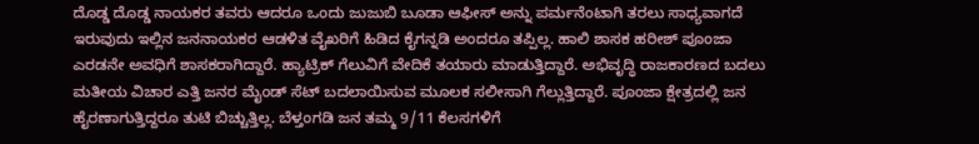ದೊಡ್ಡ ದೊಡ್ಡ ನಾಯಕರ ತವರು ಆದರೂ ಒಂದು ಜುಜುಬಿ ಬೂಡಾ ಆಫೀಸ್ ಅನ್ನು ಪರ್ಮನೆಂಟಾಗಿ ತರಲು ಸಾಧ್ಯವಾಗದೆ ಇರುವುದು ಇಲ್ಲಿನ ಜನನಾಯಕರ ಆಡಳಿತ ವೈಖರಿಗೆ ಹಿಡಿದ ಕೈಗನ್ನಡಿ ಅಂದರೂ ತಪ್ಪಿಲ್ಲ. ಹಾಲಿ ಶಾಸಕ ಹರೀಶ್ ಪೂಂಜಾ ಎರಡನೇ ಅವಧಿಗೆ ಶಾಸಕರಾಗಿದ್ದಾರೆ. ಹ್ಯಾಟ್ರಿಕ್ ಗೆಲುವಿಗೆ ವೇದಿಕೆ ತಯಾರು ಮಾಡುತ್ತಿದ್ದಾರೆ. ಅಭಿವೃದ್ಧಿ ರಾಜಕಾರಣದ ಬದಲು ಮತೀಯ ವಿಚಾರ ಎತ್ತಿ ಜನರ ಮೈಂಡ್ ಸೆಟ್ ಬದಲಾಯಿಸುವ ಮೂಲಕ ಸಲೀಸಾಗಿ ಗೆಲ್ಲುತ್ತಿದ್ದಾರೆ. ಪೂಂಜಾ ಕ್ಷೇತ್ರದಲ್ಲಿ ಜನ ಹೈರಣಾಗುತ್ತಿದ್ದರೂ ತುಟಿ ಬಿಚ್ಚುತ್ತಿಲ್ಲ. ಬೆಳ್ತಂಗಡಿ ಜನ ತಮ್ಮ 9/11 ಕೆಲಸಗಳಿಗೆ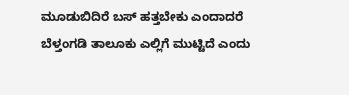ಮೂಡುಬಿದಿರೆ ಬಸ್ ಹತ್ತಬೇಕು ಎಂದಾದರೆ ಬೆಳ್ತಂಗಡಿ ತಾಲೂಕು ಎಲ್ಲಿಗೆ ಮುಟ್ಟಿದೆ ಎಂದು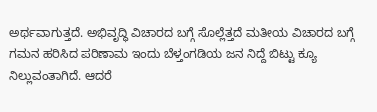ಅರ್ಥವಾಗುತ್ತದೆ. ಅಭಿವೃದ್ಧಿ ವಿಚಾರದ ಬಗ್ಗೆ ಸೊಲ್ಲೆತ್ತದೆ ಮತೀಯ ವಿಚಾರದ ಬಗ್ಗೆ ಗಮನ ಹರಿಸಿದ ಪರಿಣಾಮ ಇಂದು ಬೆಳ್ತಂಗಡಿಯ ಜನ ನಿದ್ದೆ ಬಿಟ್ಟು ಕ್ಯೂ ನಿಲ್ಲುವಂತಾಗಿದೆ. ಆದರೆ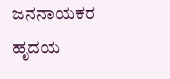ಜನನಾಯಕರ ಹೃದಯ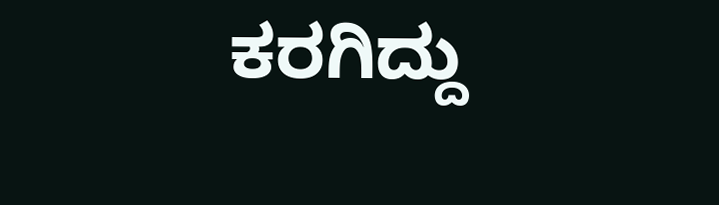ಕರಗಿದ್ದು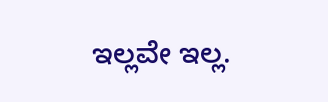ಇಲ್ಲವೇ ಇಲ್ಲ.